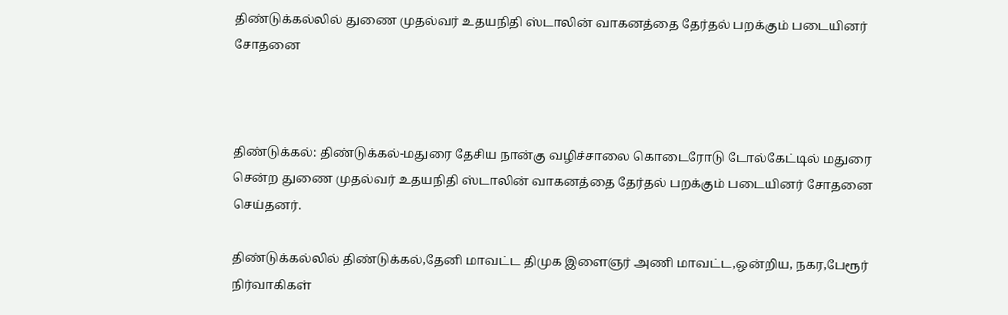திண்டுக்கல்லில் துணை முதல்வர் உதயநிதி ஸ்டாலின் வாகனத்தை தேர்தல் பறக்கும் படையினர் சோதனை



திண்டுக்கல்: திண்டுக்கல்-மதுரை தேசிய நான்கு வழிச்சாலை கொடைரோடு டோல்கேட்டில் மதுரை சென்ற துணை முதல்வர் உதயநிதி ஸ்டாலின் வாகனத்தை தேர்தல் பறக்கும் படையினர் சோதனை செய்தனர்.

திண்டுக்கல்லில் திண்டுக்கல்,தேனி மாவட்ட திமுக இளைஞர் அணி மாவட்ட,ஒன்றிய, நகர,பேரூர் நிர்வாகிகள்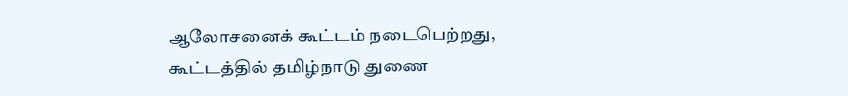ஆலோசனைக் கூட்டம் நடைபெற்றது, கூட்டத்தில் தமிழ்நாடு துணை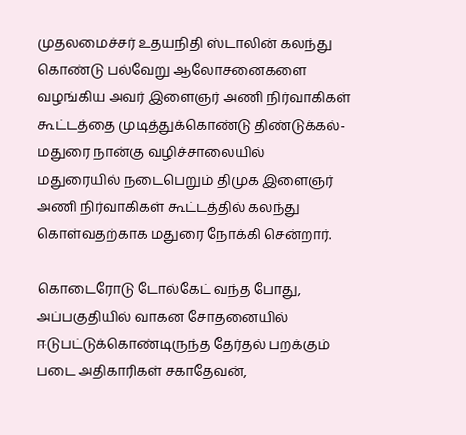முதலமைச்சர் உதயநிதி ஸ்டாலின் கலந்து கொண்டு பல்வேறு ஆலோசனைகளை வழங்கிய அவர் இளைஞர் அணி நிர்வாகிகள் கூட்டத்தை முடித்துக்கொண்டு திண்டுக்கல்-மதுரை நான்கு வழிச்சாலையில் மதுரையில் நடைபெறும் திமுக இளைஞர் அணி நிர்வாகிகள் கூட்டத்தில் கலந்து கொள்வதற்காக மதுரை நோக்கி சென்றார்.

கொடைரோடு டோல்கேட் வந்த போது, அப்பகுதியில் வாகன சோதனையில் ஈடுபட்டுக்கொண்டிருந்த தேர்தல் பறக்கும் படை அதிகாரிகள் சகாதேவன்,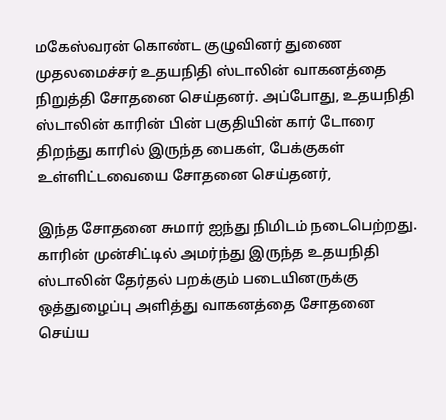மகேஸ்வரன் கொண்ட குழுவினர் துணை முதலமைச்சர் உதயநிதி ஸ்டாலின் வாகனத்தை நிறுத்தி சோதனை செய்தனர். அப்போது, உதயநிதி ஸ்டாலின் காரின் பின் பகுதியின் கார் டோரை திறந்து காரில் இருந்த பைகள், பேக்குகள் உள்ளிட்டவையை சோதனை செய்தனர்,

இந்த சோதனை சுமார் ஐந்து நிமிடம் நடைபெற்றது. காரின் முன்சிட்டில் அமர்ந்து இருந்த உதயநிதி ஸ்டாலின் தேர்தல் பறக்கும் படையினருக்கு ஒத்துழைப்பு அளித்து வாகனத்தை சோதனை செய்ய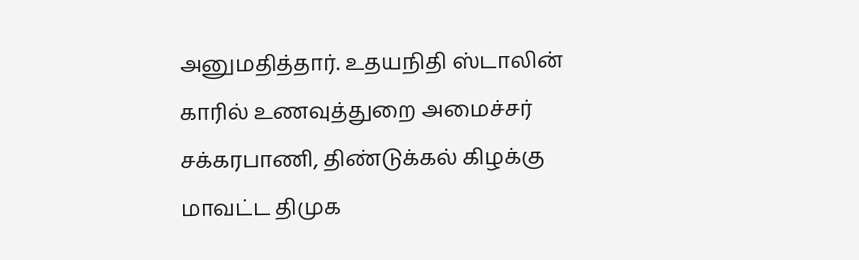அனுமதித்தார். உதயநிதி ஸ்டாலின் காரில் உணவுத்துறை அமைச்சர் சக்கரபாணி, திண்டுக்கல் கிழக்கு மாவட்ட திமுக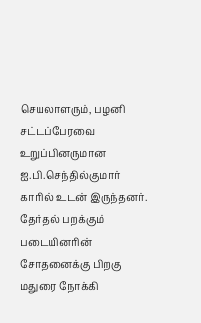செயலாளரும், பழனி சட்டப்பேரவை உறுப்பினருமான
ஐ.பி.செந்தில்குமார் காரில் உடன் இருந்தனர். தேர்தல் பறக்கும் படையினரின் சோதனைக்கு பிறகு மதுரை நோக்கி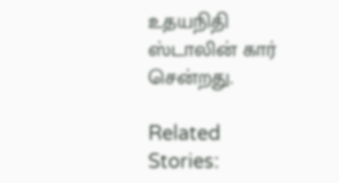உதயநிதி ஸ்டாலின் கார் சென்றது.

Related Stories: